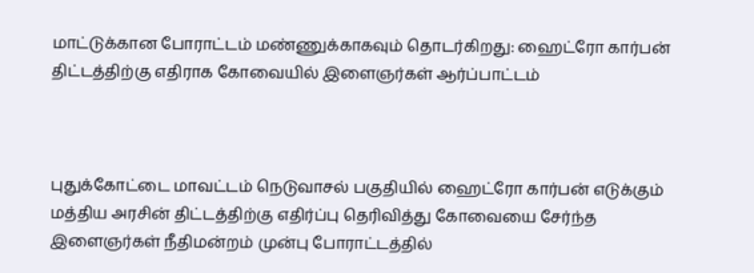மாட்டுக்கான போராட்டம் மண்ணுக்காகவும் தொடர்கிறது: ஹைட்ரோ கார்பன் திட்டத்திற்கு எதிராக கோவையில் இளைஞர்கள் ஆர்ப்பாட்டம்



புதுக்கோட்டை மாவட்டம் நெடுவாசல் பகுதியில் ஹைட்ரோ கார்பன் எடுக்கும் மத்திய அரசின் திட்டத்திற்கு எதிர்ப்பு தெரிவித்து கோவையை சேர்ந்த இளைஞர்கள் நீதிமன்றம் முன்பு போராட்டத்தில்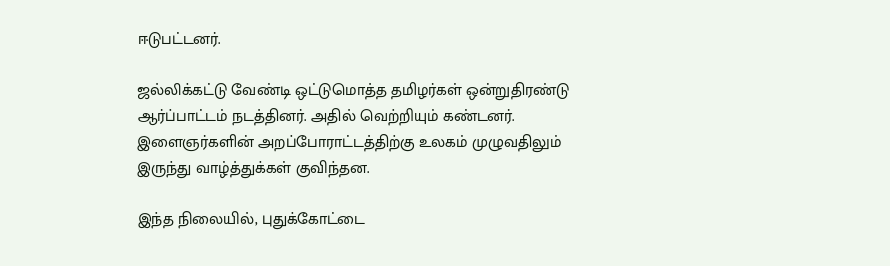ஈடுபட்டனர்.

ஜல்லிக்கட்டு வேண்டி ஒட்டுமொத்த தமிழர்கள் ஒன்றுதிரண்டு ஆர்ப்பாட்டம் நடத்தினர். அதில் வெற்றியும் கண்டனர். இளைஞர்களின் அறப்போராட்டத்திற்கு உலகம் முழுவதிலும் இருந்து வாழ்த்துக்கள் குவிந்தன.

இந்த நிலையில், புதுக்கோட்டை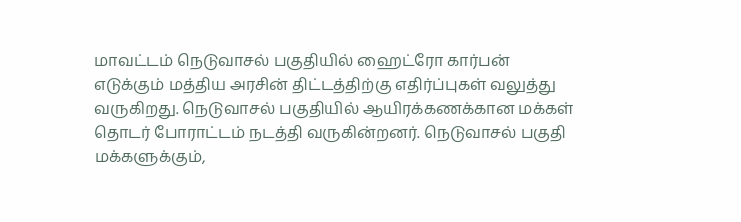மாவட்டம் நெடுவாசல் பகுதியில் ஹைட்ரோ கார்பன் எடுக்கும் மத்திய அரசின் திட்டத்திற்கு எதிர்ப்புகள் வலுத்து வருகிறது. நெடுவாசல் பகுதியில் ஆயிரக்கணக்கான மக்கள் தொடர் போராட்டம் நடத்தி வருகின்றனர். நெடுவாசல் பகுதி மக்களுக்கும்,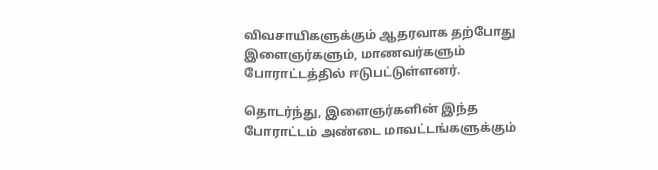விவசாயிகளுக்கும் ஆதரவாக தற்போது இளைஞர்களும், மாணவர்களும் போராட்டத்தில் ஈடுபட்டுள்ளனர்.

தொடர்ந்து, இளைஞர்களின் இந்த போராட்டம் அண்டை மாவட்டங்களுக்கும்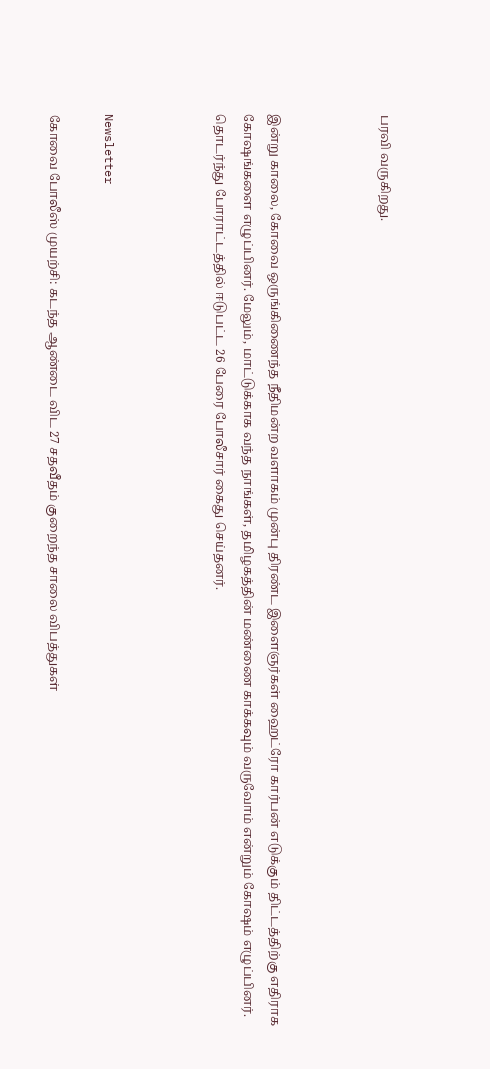பரவி வருகிறது.



இன்று காலை, கோவை ஒருங்கிணைந்த நீதிமன்ற வளாகம் முன்பு திரண்ட இளைஞர்கள் ஹைட்ரோ கார்பன் எடுக்கும் திட்டத்திற்கு எதிராக கோஷங்களை எழுப்பினர். மேலும், மாட்டுக்காக வந்த நாங்கள், தமிழகத்தின் மண்ணை காக்கவும் வருவோம் என்றும் கோஷம் எழுப்பினர். தொடர்ந்து போராட்டத்தில் ஈடுபட்ட 26 பேரை போலீசார் கைது செய்தனர்.



Newsletter

கோவை போலீஸ் முயற்சி: கடந்த ஆண்டை விட 27 சதவீதம் குறைந்த சாலை விபத்துகள்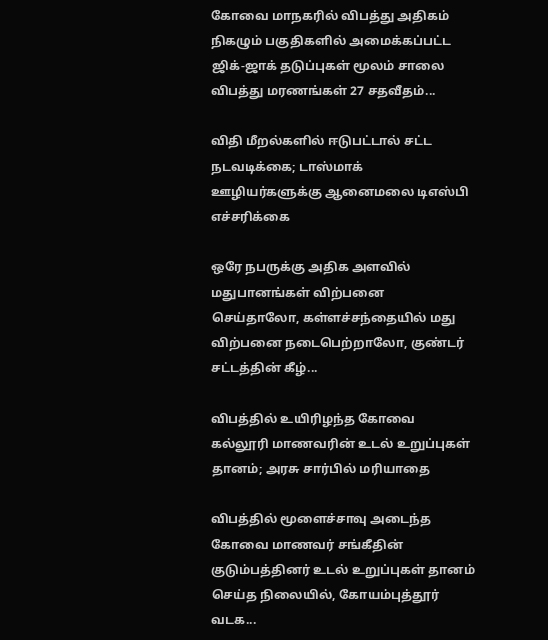கோவை மாநகரில் விபத்து அதிகம் நிகழும் பகுதிகளில் அமைக்கப்பட்ட ஜிக்-ஜாக் தடுப்புகள் மூலம் சாலை விபத்து மரணங்கள் 27 சதவீதம்...

விதி மீறல்களில் ஈடுபட்டால் சட்ட நடவடிக்கை; டாஸ்மாக் ஊழியர்களுக்கு ஆனைமலை டிஎஸ்பி எச்சரிக்கை

ஒரே நபருக்கு அதிக அளவில் மதுபானங்கள் விற்பனை செய்தாலோ, கள்ளச்சந்தையில் மது விற்பனை நடைபெற்றாலோ, குண்டர் சட்டத்தின் கீழ்...

விபத்தில் உயிரிழந்த கோவை கல்லூரி மாணவரின் உடல் உறுப்புகள் தானம்; அரசு சார்பில் மரியாதை

விபத்தில் மூளைச்சாவு அடைந்த கோவை மாணவர் சங்கீதின் குடும்பத்தினர் உடல் உறுப்புகள் தானம் செய்த நிலையில், கோயம்புத்தூர் வடக...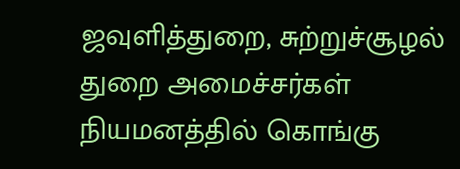ஜவுளித்துறை, சுற்றுச்சூழல் துறை அமைச்சர்கள் நியமனத்தில் கொங்கு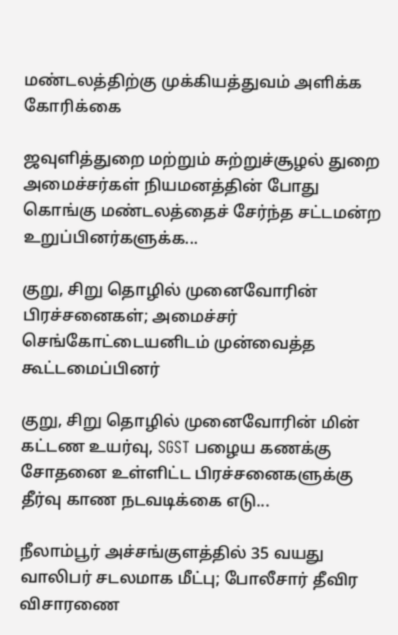மண்டலத்திற்கு முக்கியத்துவம் அளிக்க கோரிக்கை

ஜவுளித்துறை மற்றும் சுற்றுச்சூழல் துறை அமைச்சர்கள் நியமனத்தின் போது கொங்கு மண்டலத்தைச் சேர்ந்த சட்டமன்ற உறுப்பினர்களுக்க...

குறு, சிறு தொழில் முனைவோரின் பிரச்சனைகள்; அமைச்சர் செங்கோட்டையனிடம் முன்வைத்த கூட்டமைப்பினர்

குறு, சிறு தொழில் முனைவோரின் மின் கட்டண உயர்வு, SGST பழைய கணக்கு சோதனை உள்ளிட்ட பிரச்சனைகளுக்கு தீர்வு காண நடவடிக்கை எடு...

நீலாம்பூர் அச்சங்குளத்தில் 35 வயது வாலிபர் சடலமாக மீட்பு; போலீசார் தீவிர விசாரணை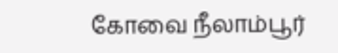கோவை நீலாம்பூர்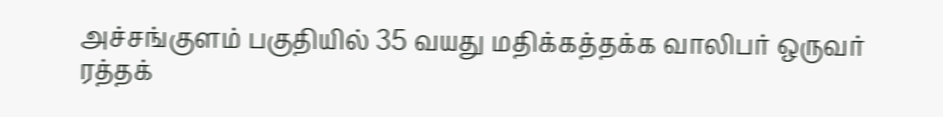அச்சங்குளம் பகுதியில் 35 வயது மதிக்கத்தக்க வாலிபர் ஒருவர் ரத்தக்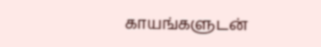காயங்களுடன்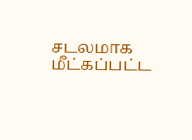சடலமாக மீட்கப்பட்ட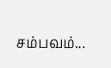சம்பவம்...